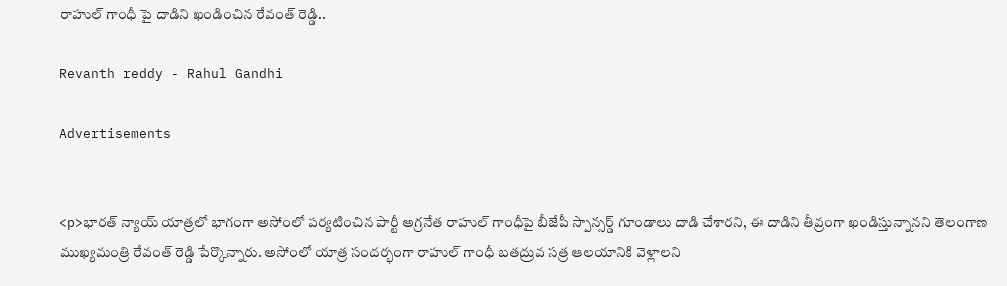రాహుల్ గాంధీ పై దాడిని ఖండించిన రేవంత్ రెడ్డి..

Revanth reddy - Rahul Gandhi

Advertisements


<p>భారత్ న్యాయ్ యాత్రలో భాగంగా అసోంలో పర్యటించిన పార్టీ అగ్రనేత రాహుల్ గాంధీపై బీజేపీ స్పాన్సర్డ్ గూండాలు దాడి చేశారని, ఈ దాడిని తీవ్రంగా ఖండిస్తున్నానని తెలంగాణ ముఖ్యమంత్రి రేవంత్ రెడ్డి పేర్కొన్నారు. అసోంలో యాత్ర సందర్భంగా రాహుల్ గాంధీ బతద్రువ సత్ర ఆలయానికి వెళ్లాలని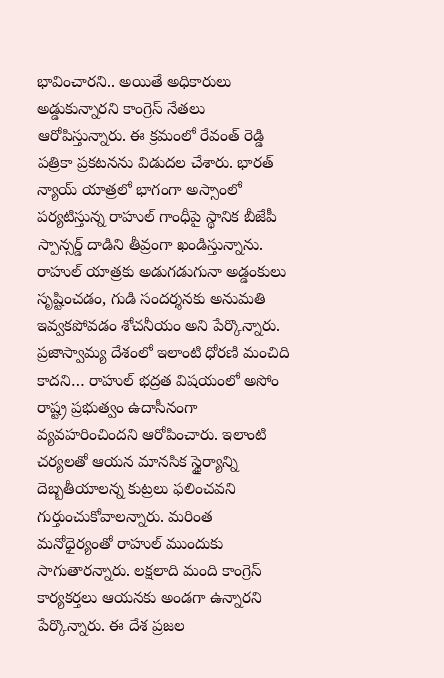భావించారని.. అయితే అధికారులు అడ్డుకున్నారని కాంగ్రెస్ నేతలు ఆరోపిస్తున్నారు. ఈ క్రమంలో రేవంత్ రెడ్డి పత్రికా ప్రకటనను విడుదల చేశారు. భారత్ న్యాయ్ యాత్రలో భాగంగా అస్సాంలో పర్యటిస్తున్న రాహుల్ గాంధీపై స్థానిక బీజేపీ స్పాన్సర్డ్ దాడిని తీవ్రంగా ఖండిస్తున్నాను. రాహుల్ యాత్రకు అడుగడుగునా అడ్డంకులు సృష్టించడం, గుడి సందర్శనకు అనుమతి ఇవ్వకపోవడం శోచనీయం అని పేర్కొన్నారు. ప్రజాస్వామ్య దేశంలో ఇలాంటి ధోరణి మంచిది కాదని… రాహుల్ భద్రత విషయంలో అసోం రాష్ట్ర ప్రభుత్వం ఉదాసీనంగా వ్యవహరించిందని ఆరోపించారు. ఇలాంటి చర్యలతో ఆయన మానసిక స్థైర్యాన్ని దెబ్బతీయాలన్న కుట్రలు ఫలించవని గుర్తుంచుకోవాలన్నారు. మరింత మనోధైర్యంతో రాహుల్ ముందుకు సాగుతారన్నారు. లక్షలాది మంది కాంగ్రెస్ కార్యకర్తలు ఆయనకు అండగా ఉన్నారని పేర్కొన్నారు. ఈ దేశ ప్రజల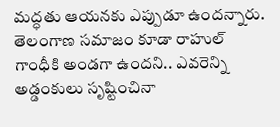మద్ధతు ఆయనకు ఎప్పుడూ ఉందన్నారు. తెలంగాణ సమాజం కూడా రాహుల్ గాంధీకి అండగా ఉందని.. ఎవరెన్ని అడ్డంకులు సృష్టించినా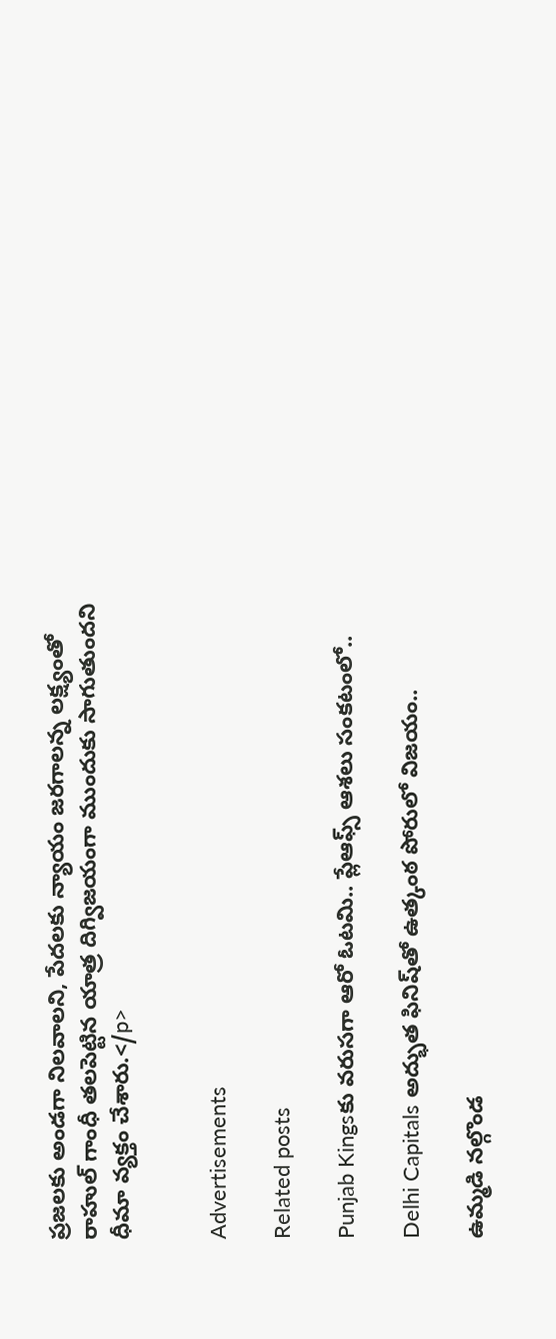ప్రజలకు అండగా నిలవాలని, పేదలకు న్యాయం జరగాలన్న లక్ష్యంతో రాహుల్ గాంధీ తలపెట్టిన యాత్ర దిగ్విజయంగా ముందుకు సాగుతుందని ధీమా వ్యక్తం చేశారు.</p>


Advertisements

Related posts

Punjab Kingsకు వరుసగా ఆరో ఓటమి.. ప్లేఆఫ్స్ ఆశలు సంకటంలో..

Delhi Capitals అద్భుత ఫినిష్‌తో ఉత్కంఠ పోరులో విజయం..

ఉమ్మడి నల్గొండ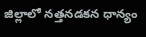జిల్లాలో నత్తనడకన ధాన్యం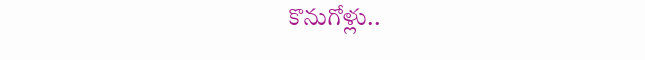కొనుగోళ్లు..